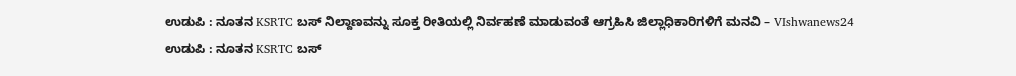ಉಡುಪಿ : ನೂತನ KSRTC ಬಸ್ ನಿಲ್ದಾಣವನ್ನು ಸೂಕ್ತ ರೀತಿಯಲ್ಲಿ ನಿರ್ವಹಣೆ ಮಾಡುವಂತೆ ಆಗ್ರಹಿಸಿ ಜಿಲ್ಲಾಧಿಕಾರಿಗಳಿಗೆ ಮನವಿ – VIshwanews24
ಉಡುಪಿ : ನೂತನ KSRTC ಬಸ್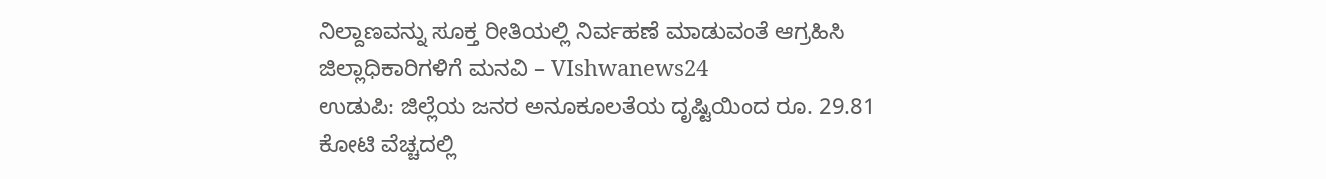ನಿಲ್ದಾಣವನ್ನು ಸೂಕ್ತ ರೀತಿಯಲ್ಲಿ ನಿರ್ವಹಣೆ ಮಾಡುವಂತೆ ಆಗ್ರಹಿಸಿ ಜಿಲ್ಲಾಧಿಕಾರಿಗಳಿಗೆ ಮನವಿ – VIshwanews24
ಉಡುಪಿ: ಜಿಲ್ಲೆಯ ಜನರ ಅನೂಕೂಲತೆಯ ದೃಷ್ಟಿಯಿಂದ ರೂ. 29.81 ಕೋಟಿ ವೆಚ್ಚದಲ್ಲಿ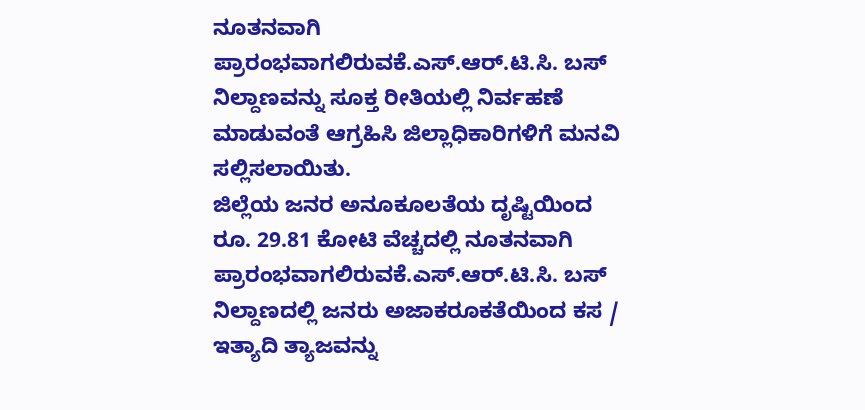ನೂತನವಾಗಿ ಪ್ರಾರಂಭವಾಗಲಿರುವಕೆ.ಎಸ್.ಆರ್.ಟಿ.ಸಿ. ಬಸ್ ನಿಲ್ದಾಣವನ್ನು ಸೂಕ್ತ ರೀತಿಯಲ್ಲಿ ನಿರ್ವಹಣೆ ಮಾಡುವಂತೆ ಆಗ್ರಹಿಸಿ ಜಿಲ್ಲಾಧಿಕಾರಿಗಳಿಗೆ ಮನವಿ ಸಲ್ಲಿಸಲಾಯಿತು.
ಜಿಲ್ಲೆಯ ಜನರ ಅನೂಕೂಲತೆಯ ದೃಷ್ಟಿಯಿಂದ ರೂ. 29.81 ಕೋಟಿ ವೆಚ್ಚದಲ್ಲಿ ನೂತನವಾಗಿ ಪ್ರಾರಂಭವಾಗಲಿರುವಕೆ.ಎಸ್.ಆರ್.ಟಿ.ಸಿ. ಬಸ್ ನಿಲ್ದಾಣದಲ್ಲಿ ಜನರು ಅಜಾಕರೂಕತೆಯಿಂದ ಕಸ / ಇತ್ಯಾದಿ ತ್ಯಾಜವನ್ನು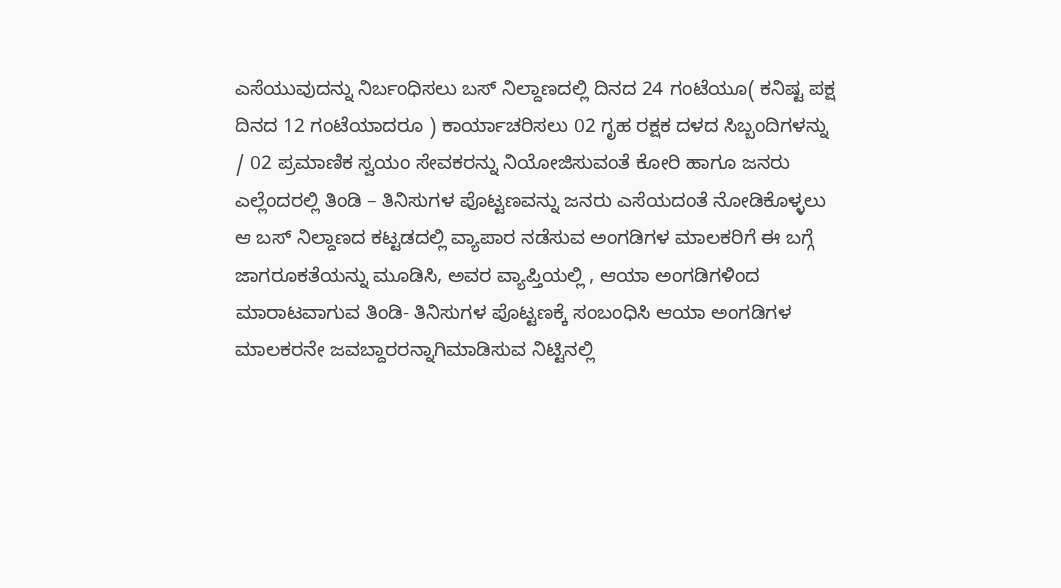ಎಸೆಯುವುದನ್ನು ನಿರ್ಬಂಧಿಸಲು ಬಸ್ ನಿಲ್ದಾಣದಲ್ಲಿ ದಿನದ 24 ಗಂಟೆಯೂ( ಕನಿಷ್ಟ ಪಕ್ಷ ದಿನದ 12 ಗಂಟೆಯಾದರೂ ) ಕಾರ್ಯಾಚರಿಸಲು 02 ಗೃಹ ರಕ್ಷಕ ದಳದ ಸಿಬ್ಬಂದಿಗಳನ್ನು / 02 ಪ್ರಮಾಣಿಕ ಸ್ವಯಂ ಸೇವಕರನ್ನು ನಿಯೋಜಿಸುವಂತೆ ಕೋರಿ ಹಾಗೂ ಜನರು ಎಲ್ಲೆಂದರಲ್ಲಿ ತಿಂಡಿ – ತಿನಿಸುಗಳ ಪೊಟ್ಟಣವನ್ನು ಜನರು ಎಸೆಯದಂತೆ ನೋಡಿಕೊಳ್ಳಲು ಆ ಬಸ್ ನಿಲ್ದಾಣದ ಕಟ್ಟಡದಲ್ಲಿ ವ್ಯಾಪಾರ ನಡೆಸುವ ಅಂಗಡಿಗಳ ಮಾಲಕರಿಗೆ ಈ ಬಗ್ಗೆ ಜಾಗರೂಕತೆಯನ್ನು ಮೂಡಿಸಿ, ಅವರ ವ್ಯಾಪ್ತಿಯಲ್ಲಿ , ಆಯಾ ಅಂಗಡಿಗಳಿಂದ ಮಾರಾಟವಾಗುವ ತಿಂಡಿ- ತಿನಿಸುಗಳ ಪೊಟ್ಟಣಕ್ಕೆ ಸಂಬಂಧಿಸಿ ಆಯಾ ಅಂಗಡಿಗಳ ಮಾಲಕರನೇ ಜವಬ್ದಾರರನ್ನಾಗಿಮಾಡಿಸುವ ನಿಟ್ಟಿನಲ್ಲಿ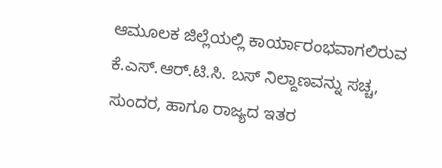ಆಮೂಲಕ ಜಿಲ್ಲೆಯಲ್ಲಿ ಕಾರ್ಯಾರಂಭವಾಗಲಿರುವ ಕೆ.ಎಸ್.ಆರ್.ಟಿ.ಸಿ. ಬಸ್ ನಿಲ್ದಾಣವನ್ನು ಸಚ್ಚ, ಸುಂದರ, ಹಾಗೂ ರಾಜ್ಯದ ಇತರ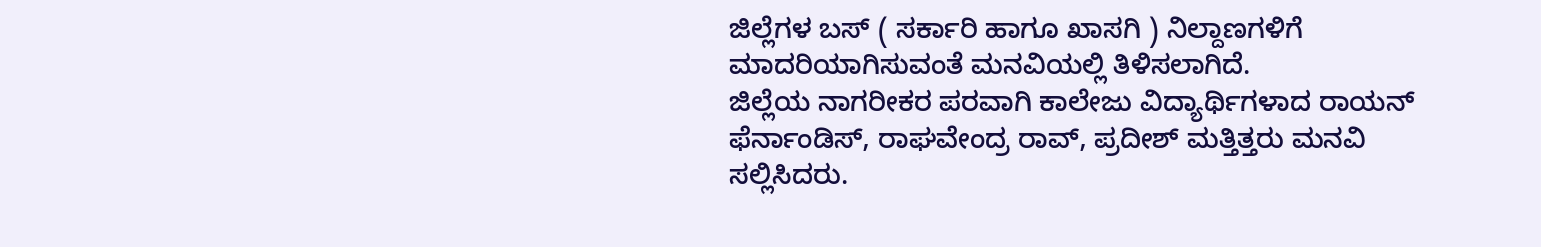ಜಿಲ್ಲೆಗಳ ಬಸ್ ( ಸರ್ಕಾರಿ ಹಾಗೂ ಖಾಸಗಿ ) ನಿಲ್ದಾಣಗಳಿಗೆ ಮಾದರಿಯಾಗಿಸುವಂತೆ ಮನವಿಯಲ್ಲಿ ತಿಳಿಸಲಾಗಿದೆ.
ಜಿಲ್ಲೆಯ ನಾಗರೀಕರ ಪರವಾಗಿ ಕಾಲೇಜು ವಿದ್ಯಾರ್ಥಿಗಳಾದ ರಾಯನ್ ಫೆರ್ನಾಂಡಿಸ್, ರಾಘವೇಂದ್ರ ರಾವ್, ಪ್ರದೀಶ್ ಮತ್ತಿತ್ತರು ಮನವಿ ಸಲ್ಲಿಸಿದರು.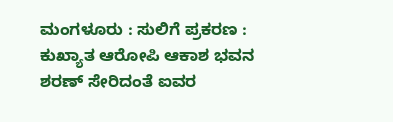ಮಂಗಳೂರು : ಸುಲಿಗೆ ಪ್ರಕರಣ : ಕುಖ್ಯಾತ ಆರೋಪಿ ಆಕಾಶ ಭವನ ಶರಣ್ ಸೇರಿದಂತೆ ಐವರ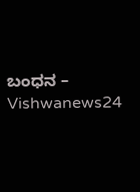ಬಂಧನ – Vishwanews24